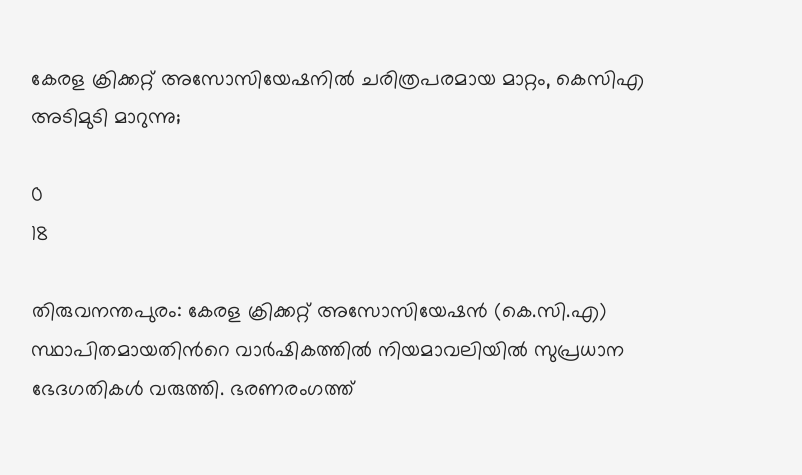കേരള ക്രിക്കറ്റ് അസോസിയേഷനിൽ ചരിത്രപരമായ മാറ്റം, കെസിഎ അടിമുടി മാറുന്നു;

0
18

തിരുവനന്തപുരം: കേരള ക്രിക്കറ്റ് അസോസിയേഷൻ (കെ.സി.എ) സ്ഥാപിതമായതിന്‍റെ വാർഷികത്തില്‍ നിയമാവലിയിൽ സുപ്രധാന ഭേദഗതികൾ വരുത്തി. ഭരണരംഗത്ത്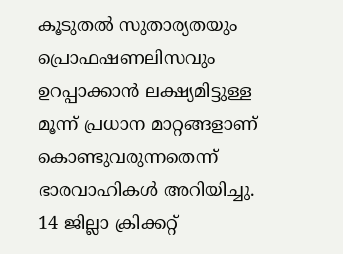കൂടുതൽ സുതാര്യതയും പ്രൊഫഷണലിസവും ഉറപ്പാക്കാൻ ലക്ഷ്യമിട്ടുള്ള മൂന്ന് പ്രധാന മാറ്റങ്ങളാണ് കൊണ്ടുവരുന്നതെന്ന് ഭാരവാഹികൾ അറിയിച്ചു. 14 ജില്ലാ ക്രിക്കറ്റ്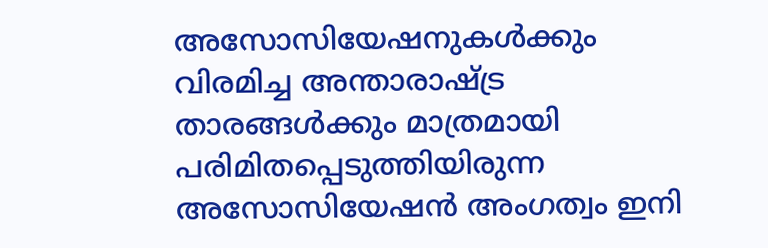അസോസിയേഷനുകൾക്കും വിരമിച്ച അന്താരാഷ്ട്ര താരങ്ങൾക്കും മാത്രമായി പരിമിതപ്പെടുത്തിയിരുന്ന അസോസിയേഷൻ അംഗത്വം ഇനി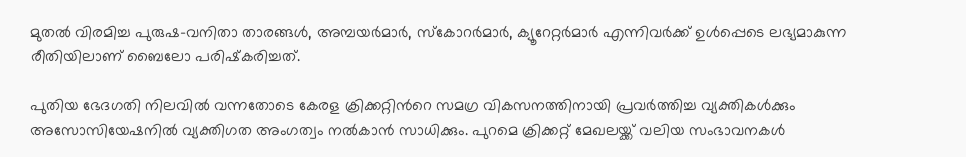മുതൽ വിരമിച്ച പുരുഷ-വനിതാ താരങ്ങൾ, അമ്പയർമാർ, സ്കോറർമാർ, ക്യൂറേറ്റർമാർ എന്നിവർക്ക് ഉൾപ്പെടെ ലഭ്യമാകുന്ന രീതിയിലാണ് ബൈലോ പരിഷ്‌കരിച്ചത്.

പുതിയ ഭേദഗതി നിലവിൽ വന്നതോടെ കേരള ക്രിക്കറ്റിന്‍റെ സമഗ്ര വികസനത്തിനായി പ്രവർത്തിച്ച വ്യക്തികൾക്കും അസോസിയേഷനിൽ വ്യക്തിഗത അംഗത്വം നൽകാൻ സാധിക്കും. പുറമെ ക്രിക്കറ്റ് മേഖലയ്ക്ക് വലിയ സംഭാവനകൾ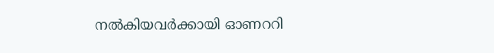നൽകിയവർക്കായി ഓണററി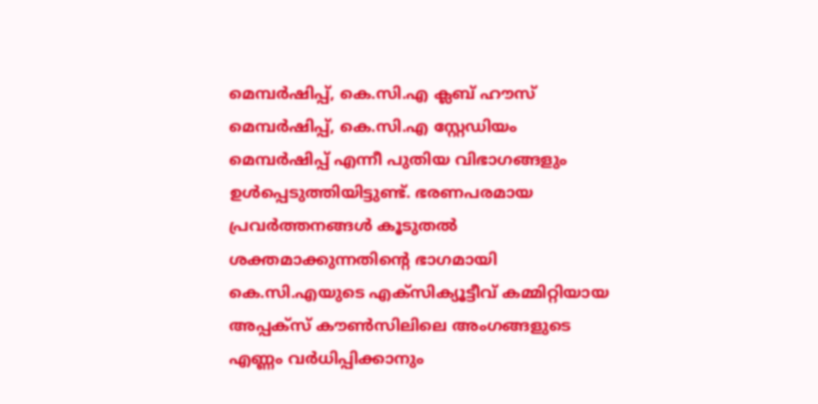മെമ്പർഷിപ്പ്, കെ.സി.എ ക്ലബ് ഹൗസ് മെമ്പർഷിപ്പ്, കെ.സി.എ സ്റ്റേഡിയം മെമ്പർഷിപ്പ് എന്നീ പുതിയ വിഭാഗങ്ങളും ഉൾപ്പെടുത്തിയിട്ടുണ്ട്. ഭരണപരമായ പ്രവർത്തനങ്ങൾ കൂടുതൽ ശക്തമാക്കുന്നതിന്‍റെ ഭാഗമായി കെ.സി.എയുടെ എക്സിക്യൂട്ടീവ് കമ്മിറ്റിയായ അപ്പക്‌സ് കൗൺസിലിലെ അംഗങ്ങളുടെ എണ്ണം വർധിപ്പിക്കാനും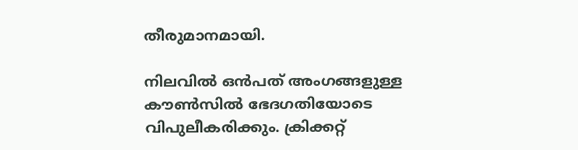തീരുമാനമായി.

നിലവിൽ ഒൻപത് അംഗങ്ങളുള്ള കൗൺസിൽ ഭേദഗതിയോടെ വിപുലീകരിക്കും. ക്രിക്കറ്റ്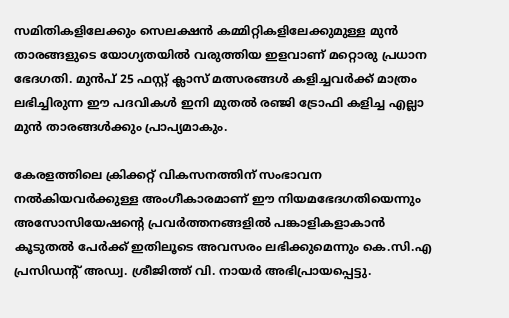സമിതികളിലേക്കും സെലക്ഷൻ കമ്മിറ്റികളിലേക്കുമുള്ള മുൻ താരങ്ങളുടെ യോഗ്യതയിൽ വരുത്തിയ ഇളവാണ് മറ്റൊരു പ്രധാന ഭേദഗതി. മുൻപ് 25 ഫസ്റ്റ് ക്ലാസ് മത്സരങ്ങൾ കളിച്ചവർക്ക് മാത്രം ലഭിച്ചിരുന്ന ഈ പദവികൾ ഇനി മുതൽ രഞ്ജി ട്രോഫി കളിച്ച എല്ലാ മുൻ താരങ്ങൾക്കും പ്രാപ്യമാകും.

കേരളത്തിലെ ക്രിക്കറ്റ് വികസനത്തിന് സംഭാവന നൽകിയവർക്കുള്ള അംഗീകാരമാണ് ഈ നിയമഭേദഗതിയെന്നും അസോസിയേഷന്‍റെ പ്രവർത്തനങ്ങളിൽ പങ്കാളികളാകാൻ കൂടുതൽ പേർക്ക് ഇതിലൂടെ അവസരം ലഭിക്കുമെന്നും കെ.സി.എ പ്രസിഡന്‍റ് അഡ്വ. ശ്രീജിത്ത് വി. നായർ അഭിപ്രായപ്പെട്ടു.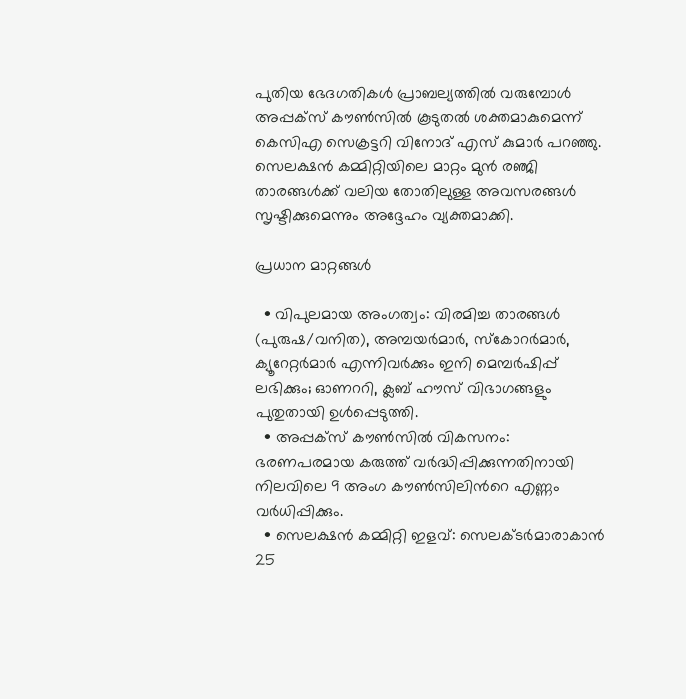പുതിയ ഭേദഗതികൾ പ്രാബല്യത്തിൽ വരുമ്പോൾ അപ്പക്‌സ് കൗൺസിൽ കൂടുതൽ ശക്തമാകുമെന്ന് കെസിഎ സെക്രട്ടറി വിനോദ് എസ് കുമാർ പറഞ്ഞു. സെലക്ഷൻ കമ്മിറ്റിയിലെ മാറ്റം മുൻ രഞ്ജി താരങ്ങൾക്ക് വലിയ തോതിലുള്ള അവസരങ്ങൾ സൃഷ്ടിക്കുമെന്നും അദ്ദേഹം വ്യക്തമാക്കി.

പ്രധാന മാറ്റങ്ങള്‍

  • വിപുലമായ അംഗത്വം: വിരമിച്ച താരങ്ങൾ (പുരുഷ/വനിത), അമ്പയർമാർ, സ്കോറർമാർ, ക്യൂറേറ്റർമാർ എന്നിവർക്കും ഇനി മെമ്പർഷിപ്പ് ലഭിക്കും; ഓണററി, ക്ലബ് ഹൗസ് വിഭാഗങ്ങളും പുതുതായി ഉൾപ്പെടുത്തി.
  • അപ്പക്‌സ് കൗൺസിൽ വികസനം: ഭരണപരമായ കരുത്ത് വർദ്ധിപ്പിക്കുന്നതിനായി നിലവിലെ 9 അംഗ കൗൺസിലിന്‍റെ എണ്ണം വർധിപ്പിക്കും.
  • സെലക്ഷൻ കമ്മിറ്റി ഇളവ്: സെലക്ടർമാരാകാൻ 25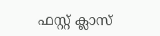ഫസ്റ്റ് ക്ലാസ്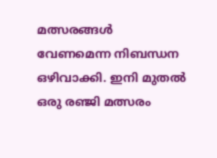മത്സരങ്ങൾ വേണമെന്ന നിബന്ധന ഒഴിവാക്കി. ഇനി മുതൽ ഒരു രഞ്ജി മത്സരം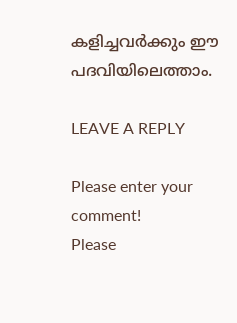കളിച്ചവർക്കും ഈ പദവിയിലെത്താം.

LEAVE A REPLY

Please enter your comment!
Please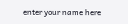enter your name here